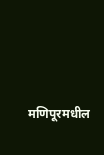मणिपूरमधील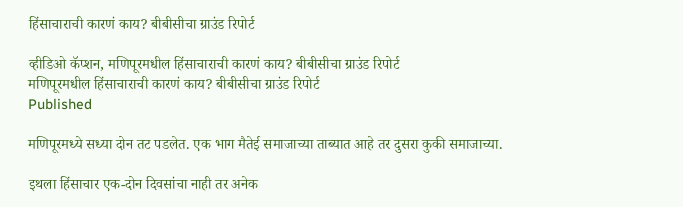हिंसाचाराची कारणं काय? बीबीसीचा ग्राउंड रिपोर्ट

व्हीडिओ कॅप्शन, मणिपूरमधील हिंसाचाराची कारणं काय? बीबीसीचा ग्राउंड रिपोर्ट
मणिपूरमधील हिंसाचाराची कारणं काय? बीबीसीचा ग्राउंड रिपोर्ट
Published

मणिपूरमध्ये सध्या दोन तट पडलेत. एक भाग मैतेई समाजाच्या ताब्यात आहे तर दुसरा कुकी समाजाच्या.

इथला हिंसाचार एक-दोन दिवसांचा नाही तर अनेक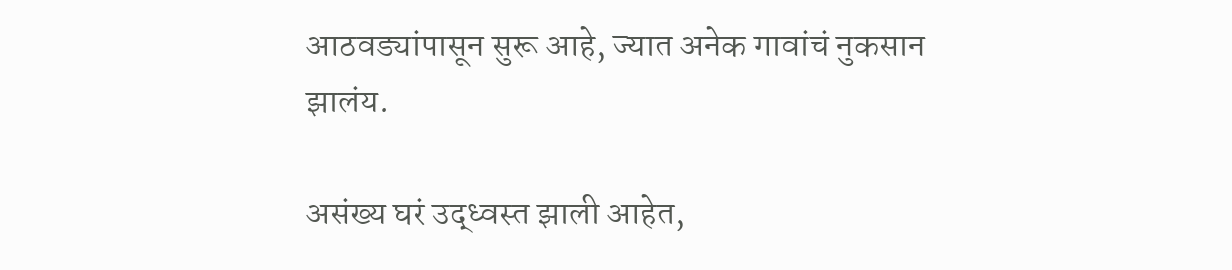आठवड्यांपासून सुरू आहे, ज्यात अनेक गावांचं नुकसान झालंय.

असंख्य घरं उद्ध्वस्त झाली आहेत,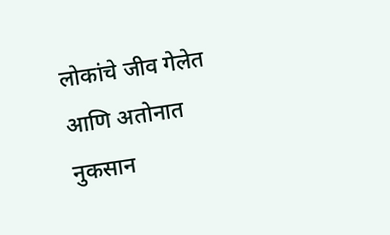लोकांचे जीव गेलेत आणि अतोनात नुकसान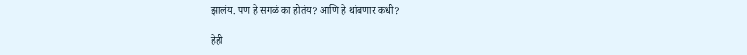झालंय. पण हे सगळं का होतंय? आणि हे थांबणार कधी?

हेही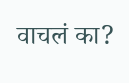वाचलं का?